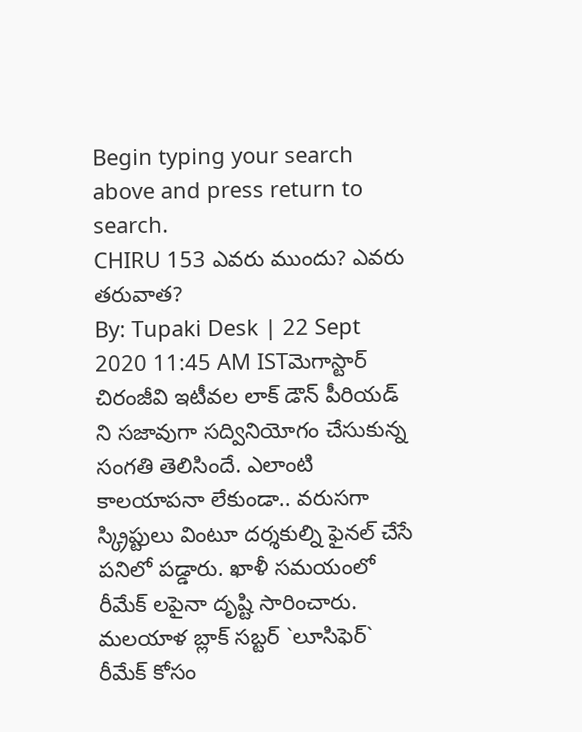Begin typing your search above and press return to search.
CHIRU 153 ఎవరు ముందు? ఎవరు తరువాత?
By: Tupaki Desk | 22 Sept 2020 11:45 AM ISTమెగాస్టార్ చిరంజీవి ఇటీవల లాక్ డౌన్ పీరియడ్ ని సజావుగా సద్వినియోగం చేసుకున్న సంగతి తెలిసిందే. ఎలాంటి కాలయాపనా లేకుండా.. వరుసగా స్క్రిప్టులు వింటూ దర్శకుల్ని ఫైనల్ చేసే పనిలో పడ్డారు. ఖాళీ సమయంలో రీమేక్ లపైనా దృష్టి సారించారు.
మలయాళ బ్లాక్ సబ్టర్ `లూసిఫెర్` రీమేక్ కోసం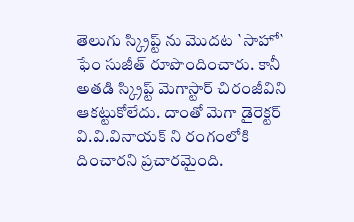తెలుగు స్క్రిప్ట్ ను మొదట `సాహో` ఫేం సుజీత్ రూపొందించారు. కానీ అతడి స్క్రిప్ట్ మెగాస్టార్ చిరంజీవిని ఆకట్టుకోలేదు. దాంతో మెగా డైరెక్టర్ వి.వి.వినాయక్ ని రంగంలోకి దించారని ప్రచారమైంది.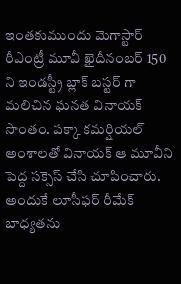ఇంతకుముందు మెగాస్టార్ రీఎంట్రీ మూవీ ఖైదీనంబర్ 150 ని ఇండస్ట్రీ బ్లాక్ బస్టర్ గా మలిచిన ఘనత వినాయక్ సొంతం. పక్కా కమర్షియల్ అంశాలతో వినాయక్ ఆ మూవీని పెద్ద సక్సెస్ చేసి చూపించారు.
అందుకే లూసీఫర్ రీమేక్ బాధ్యతను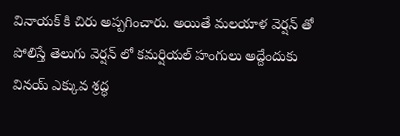వినాయక్ కి చిరు అప్పగించారు. అయితే మలయాళ వెర్షన్ తో పోలిస్తే తెలుగు వెర్షన్ లో కమర్షియల్ హంగులు అద్దేందుకు వినయ్ ఎక్కువ శ్రద్ధ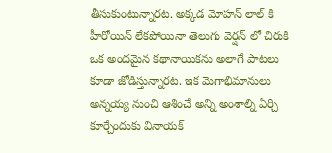తీసుకుంటున్నారట. అక్కడ మోహన్ లాల్ కి హీరోయిన్ లేకపోయినా తెలుగు వెర్షన్ లో చిరుకి ఒక అందమైన కథానాయికను అలాగే పాటలు కూడా జోడిస్తున్నారట. ఇక మెగాభిమానులు అన్నయ్య నుంచి ఆశించే అన్ని అంశాల్ని ఏర్చి కూర్చేందుకు వినాయక్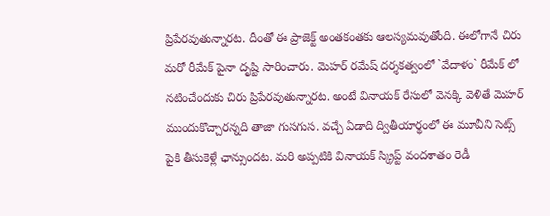ప్రిపేరవుతున్నారట. దీంతో ఈ ప్రాజెక్ట్ అంతకంతకు ఆలస్యమవుతోంది. ఈలోగానే చిరు మరో రీమేక్ పైనా దృష్టి సారించారు. మెహర్ రమేష్ దర్శకత్వంలో `వేదాళం` రీమేక్ లో నటించేందుకు చిరు ప్రిపేరవుతున్నారట. అంటే వినాయక్ రేసులో వెనక్కి వెళితే మెహర్ ముందుకొచ్చారన్నది తాజా గుసగుస. వచ్చే ఏడాది ద్వితీయార్థంలో ఈ మూవీని సెట్స్ పైకి తీసుకెళ్లే ఛాన్సుందట. మరి అప్పటికి వినాయక్ స్క్రిప్ట్ వందశాతం రెడీ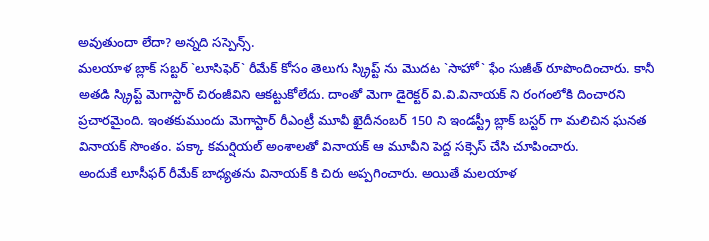అవుతుందా లేదా? అన్నది సస్పెన్స్.
మలయాళ బ్లాక్ సబ్టర్ `లూసిఫెర్` రీమేక్ కోసం తెలుగు స్క్రిప్ట్ ను మొదట `సాహో` ఫేం సుజీత్ రూపొందించారు. కానీ అతడి స్క్రిప్ట్ మెగాస్టార్ చిరంజీవిని ఆకట్టుకోలేదు. దాంతో మెగా డైరెక్టర్ వి.వి.వినాయక్ ని రంగంలోకి దించారని ప్రచారమైంది. ఇంతకుముందు మెగాస్టార్ రీఎంట్రీ మూవీ ఖైదీనంబర్ 150 ని ఇండస్ట్రీ బ్లాక్ బస్టర్ గా మలిచిన ఘనత వినాయక్ సొంతం. పక్కా కమర్షియల్ అంశాలతో వినాయక్ ఆ మూవీని పెద్ద సక్సెస్ చేసి చూపించారు.
అందుకే లూసీఫర్ రీమేక్ బాధ్యతను వినాయక్ కి చిరు అప్పగించారు. అయితే మలయాళ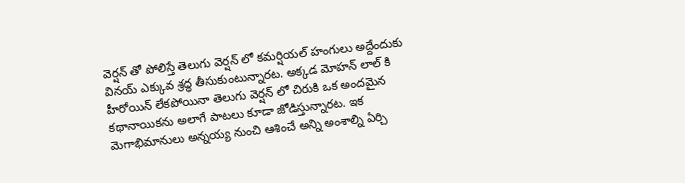వెర్షన్ తో పోలిస్తే తెలుగు వెర్షన్ లో కమర్షియల్ హంగులు అద్దేందుకు వినయ్ ఎక్కువ శ్రద్ధ తీసుకుంటున్నారట. అక్కడ మోహన్ లాల్ కి హీరోయిన్ లేకపోయినా తెలుగు వెర్షన్ లో చిరుకి ఒక అందమైన కథానాయికను అలాగే పాటలు కూడా జోడిస్తున్నారట. ఇక మెగాభిమానులు అన్నయ్య నుంచి ఆశించే అన్ని అంశాల్ని ఏర్చి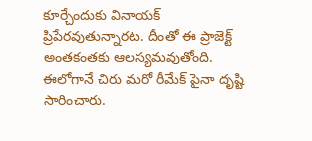కూర్చేందుకు వినాయక్ ప్రిపేరవుతున్నారట. దీంతో ఈ ప్రాజెక్ట్ అంతకంతకు ఆలస్యమవుతోంది. ఈలోగానే చిరు మరో రీమేక్ పైనా దృష్టి సారించారు.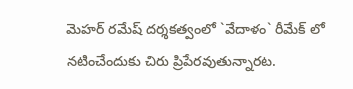మెహర్ రమేష్ దర్శకత్వంలో `వేదాళం` రీమేక్ లో నటించేందుకు చిరు ప్రిపేరవుతున్నారట.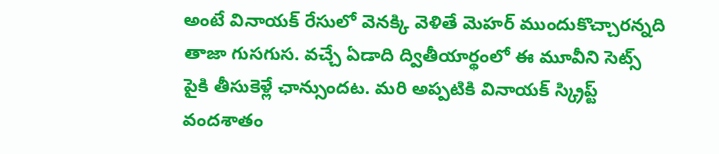అంటే వినాయక్ రేసులో వెనక్కి వెళితే మెహర్ ముందుకొచ్చారన్నది తాజా గుసగుస. వచ్చే ఏడాది ద్వితీయార్థంలో ఈ మూవీని సెట్స్ పైకి తీసుకెళ్లే ఛాన్సుందట. మరి అప్పటికి వినాయక్ స్క్రిప్ట్ వందశాతం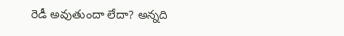రెడీ అవుతుందా లేదా? అన్నది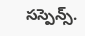సస్పెన్స్.